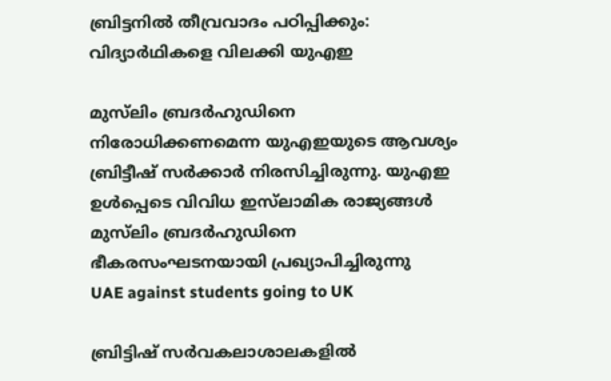ബ്രിട്ടനിൽ തീവ്രവാദം പഠിപ്പിക്കും: വിദ്യാർഥികളെ വിലക്കി യുഎഇ

മുസ്‌ലിം ബ്രദർഹുഡിനെ നിരോധിക്കണമെന്ന യുഎഇയുടെ ആവശ്യം ബ്രിട്ടീഷ് സർക്കാർ നിരസിച്ചിരുന്നു. യുഎഇ ഉൾപ്പെടെ വിവിധ ഇസ്‌ലാമിക രാജ്യങ്ങൾ മുസ്‌ലിം ബ്രദർഹുഡിനെ ഭീകരസംഘടനയായി പ്രഖ്യാപിച്ചിരുന്നു
UAE against students going to UK

ബ്രിട്ടിഷ് സർവകലാശാലകളിൽ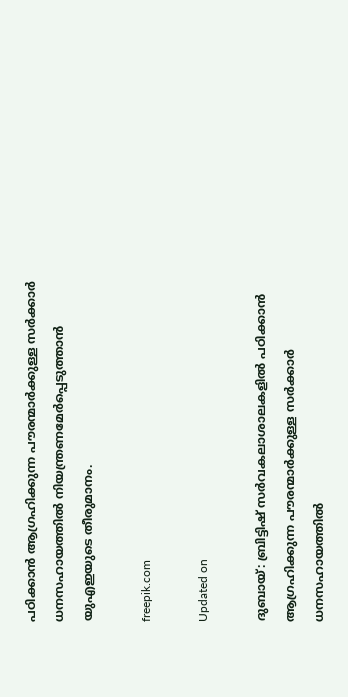പഠിക്കാൻ ആഗ്രഹിക്കുന്ന പൗരന്മാർക്കുള്ള സർക്കാർ ധനസഹായത്തിൽ നിയന്ത്രണമേർപ്പെടുത്താൻ യുഎഇയുടെ തീരുമാനം.

freepik.com

Updated on

ദുബായ്: ബ്രിട്ടിഷ് സർവകലാശാലകളിൽ പഠിക്കാൻ ആഗ്രഹിക്കുന്ന പൗരന്മാർക്കുള്ള സർക്കാർ ധനസഹായത്തിൽ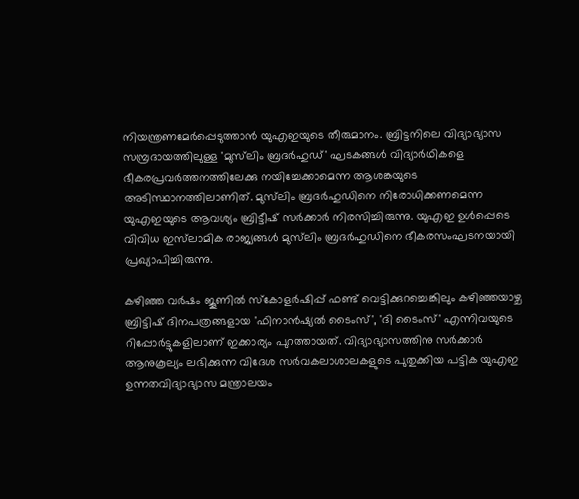നിയന്ത്രണമേർപ്പെടുത്താൻ യുഎഇയുടെ തീരുമാനം. ബ്രിട്ടനിലെ വിദ്യാഭ്യാസ സമ്പ്രദായത്തിലുള്ള 'മുസ്‌ലിം ബ്രദർഹുഡ്' ഘടകങ്ങൾ വിദ്യാർഥികളെ ഭീകരപ്രവർത്തനത്തിലേക്കു നയിച്ചേക്കാമെന്ന ആശങ്കയുടെ അടിസ്ഥാനത്തിലാണിത്. മുസ്‌ലിം ബ്രദർഹുഡിനെ നിരോധിക്കണമെന്ന യുഎഇയുടെ ആവശ്യം ബ്രിട്ടീഷ് സർക്കാർ നിരസിച്ചിരുന്നു. യുഎഇ ഉൾപ്പെടെ വിവിധ ഇസ്‌ലാമിക രാജ്യങ്ങൾ മുസ്‌ലിം ബ്രദർഹുഡിനെ ഭീകരസംഘടനയായി പ്രഖ്യാപിച്ചിരുന്നു.

കഴിഞ്ഞ വർഷം ജൂണിൽ സ്കോളർഷിപ്പ് ഫണ്ട് വെട്ടിക്കുറച്ചെങ്കിലും കഴിഞ്ഞയാഴ്ച ബ്രിട്ടിഷ് ദിനപത്രങ്ങളായ 'ഫിനാൻഷ്യൽ ടൈംസ്', 'ദി ടൈംസ്' എന്നിവയുടെ റിപ്പോർട്ടുകളിലാണ് ഇക്കാര്യം പുറത്തായത്. വിദ്യാഭ്യാസത്തിനു സർക്കാർ ആനുകൂല്യം ലഭിക്കുന്ന വിദേശ സർവകലാശാലകളുടെ പുതുക്കിയ പട്ടിക യുഎഇ ഉന്നതവിദ്യാഭ്യാസ മന്ത്രാലയം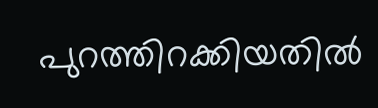പുറത്തിറക്കിയതിൽ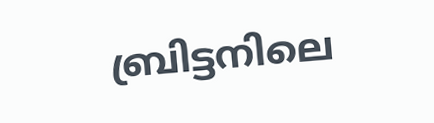ബ്രിട്ടനിലെ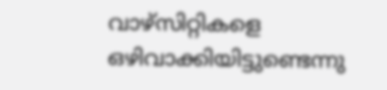വാഴ്സിറ്റികളെ ഒഴിവാക്കിയിട്ടുണ്ടെന്നു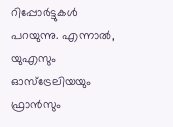റിപ്പോർട്ടുകൾ പറയുന്നു. എന്നാൽ, യുഎസും ഓസ്ട്രേലിയയും ഫ്രാൻസും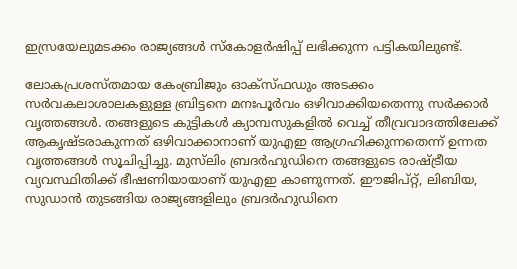ഇസ്രയേലുമടക്കം രാജ്യങ്ങൾ സ്കോളർഷിപ്പ് ലഭിക്കുന്ന പട്ടികയിലുണ്ട്.

ലോകപ്രശസ്തമായ കേംബ്രിജും ഓക്സ്ഫഡും അടക്കം സർവകലാശാലകളുള്ള ബ്രിട്ടനെ മനഃപൂർവം ഒഴിവാക്കിയതെന്നു സർക്കാർ വൃത്തങ്ങൾ. തങ്ങളുടെ കുട്ടികൾ ക്യാമ്പസുകളിൽ വെച്ച് തീവ്രവാദത്തിലേക്ക് ആകൃഷ്ടരാകുന്നത് ഒഴിവാക്കാനാണ് യുഎഇ ആഗ്രഹിക്കുന്നതെന്ന് ഉന്നത വൃത്തങ്ങൾ സൂചിപ്പിച്ചു. മുസ്‌ലിം ബ്രദർഹുഡിനെ തങ്ങളുടെ രാഷ്ട്രീയ വ്യവസ്ഥിതിക്ക് ഭീഷണിയായാണ് യുഎഇ കാണുന്നത്. ഈജിപ്റ്റ്, ലിബിയ, സുഡാൻ തുടങ്ങിയ രാജ്യങ്ങളിലും ബ്രദർഹുഡിനെ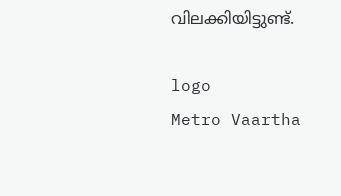വിലക്കിയിട്ടുണ്ട്.

logo
Metro Vaartha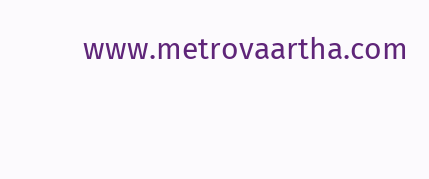www.metrovaartha.com